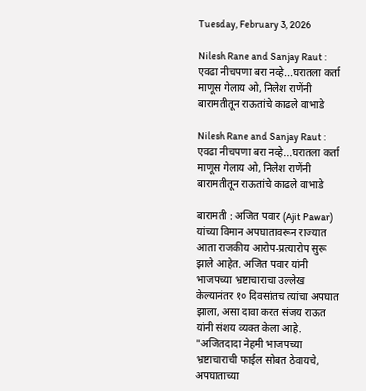Tuesday, February 3, 2026

Nilesh Rane and Sanjay Raut : एवढा नीचपणा बरा नव्हे...घरातला कर्ता माणूस गेलाय ओ, निलेश राणेंनी बारामतीतून राऊतांचे काढले वाभाडे

Nilesh Rane and Sanjay Raut : एवढा नीचपणा बरा नव्हे...घरातला कर्ता माणूस गेलाय ओ, निलेश राणेंनी बारामतीतून राऊतांचे काढले वाभाडे

बारामती : अजित पवार (Ajit Pawar) यांच्या विमान अपघातावरून राज्यात आता राजकीय आरोप-प्रत्यारोप सुरू झाले आहेत. अजित पवार यांनी भाजपच्या भ्रष्टाचाराचा उल्लेख केल्यानंतर १० दिवसांतच त्यांचा अपघात झाला, असा दावा करत संजय राऊत यांनी संशय व्यक्त केला आहे. "अजितदादा नेहमी भाजपच्या भ्रष्टाचाराची फाईल सोबत ठेवायचे, अपघाताच्या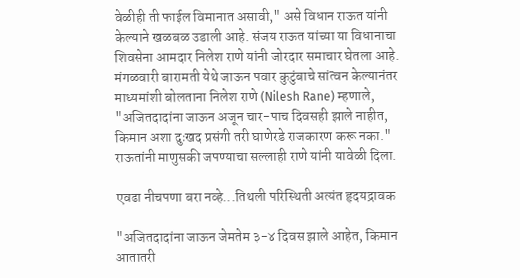वेळीही ती फाईल विमानात असावी," असे विधान राऊत यांनी केल्याने खळबळ उडाली आहे. संजय राऊत यांच्या या विधानाचा शिवसेना आमदार निलेश राणे यांनी जोरदार समाचार घेतला आहे. मंगळवारी बारामती येथे जाऊन पवार कुटुंबाचे सांत्वन केल्यानंतर माध्यमांशी बोलताना निलेश राणे (Nilesh Rane) म्हणाले, "अजितदादांना जाऊन अजून चार-पाच दिवसही झाले नाहीत, किमान अशा दुःखद प्रसंगी तरी घाणेरडे राजकारण करू नका." राऊतांनी माणुसकी जपण्याचा सल्लाही राणे यांनी यावेळी दिला.

एवढा नीचपणा बरा नव्हे...तिथली परिस्थिती अत्यंत हृदयद्रावक

"अजितदादांना जाऊन जेमतेम ३-४ दिवस झाले आहेत, किमान आतातरी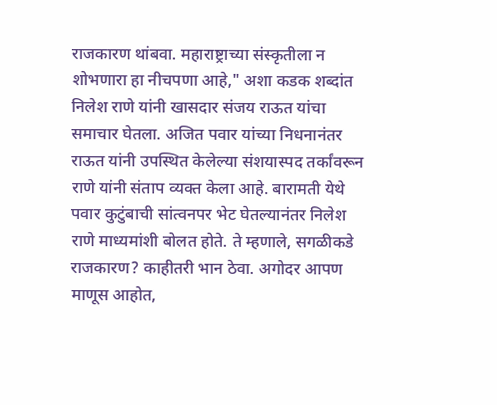राजकारण थांबवा. महाराष्ट्राच्या संस्कृतीला न शोभणारा हा नीचपणा आहे," अशा कडक शब्दांत निलेश राणे यांनी खासदार संजय राऊत यांचा समाचार घेतला. अजित पवार यांच्या निधनानंतर राऊत यांनी उपस्थित केलेल्या संशयास्पद तर्कांवरून राणे यांनी संताप व्यक्त केला आहे. बारामती येथे पवार कुटुंबाची सांत्वनपर भेट घेतल्यानंतर निलेश राणे माध्यमांशी बोलत होते. ते म्हणाले, सगळीकडे राजकारण? काहीतरी भान ठेवा. अगोदर आपण माणूस आहोत,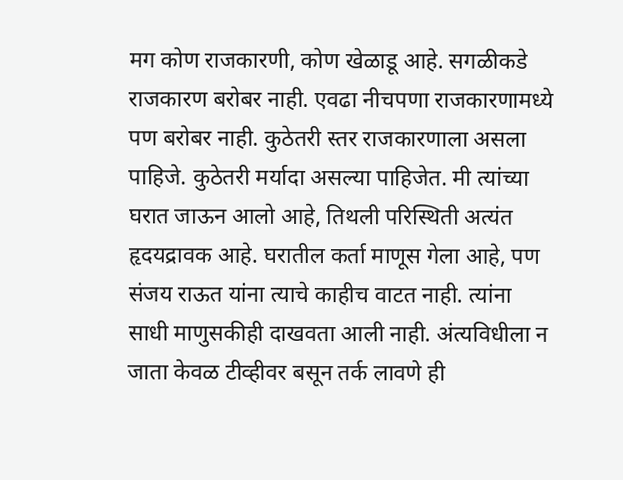मग कोण राजकारणी, कोण खेळाडू आहे. सगळीकडे राजकारण बरोबर नाही. एवढा नीचपणा राजकारणामध्ये पण बरोबर नाही. कुठेतरी स्तर राजकारणाला असला पाहिजे. कुठेतरी मर्यादा असल्या पाहिजेत. मी त्यांच्या घरात जाऊन आलो आहे, तिथली परिस्थिती अत्यंत हृदयद्रावक आहे. घरातील कर्ता माणूस गेला आहे, पण संजय राऊत यांना त्याचे काहीच वाटत नाही. त्यांना साधी माणुसकीही दाखवता आली नाही. अंत्यविधीला न जाता केवळ टीव्हीवर बसून तर्क लावणे ही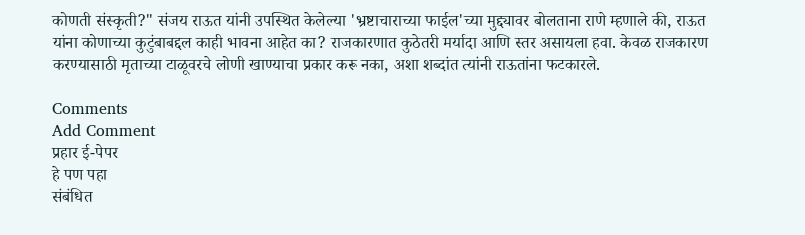कोणती संस्कृती?" संजय राऊत यांनी उपस्थित केलेल्या 'भ्रष्टाचाराच्या फाईल'च्या मुद्द्यावर बोलताना राणे म्हणाले की, राऊत यांना कोणाच्या कुटुंबाबद्दल काही भावना आहेत का? राजकारणात कुठेतरी मर्यादा आणि स्तर असायला हवा. केवळ राजकारण करण्यासाठी मृताच्या टाळूवरचे लोणी खाण्याचा प्रकार करू नका, अशा शब्दांत त्यांनी राऊतांना फटकारले.

Comments
Add Comment
प्रहार ई-पेपर
हे पण पहा
संबंधित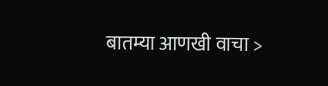बातम्या आणखी वाचा >